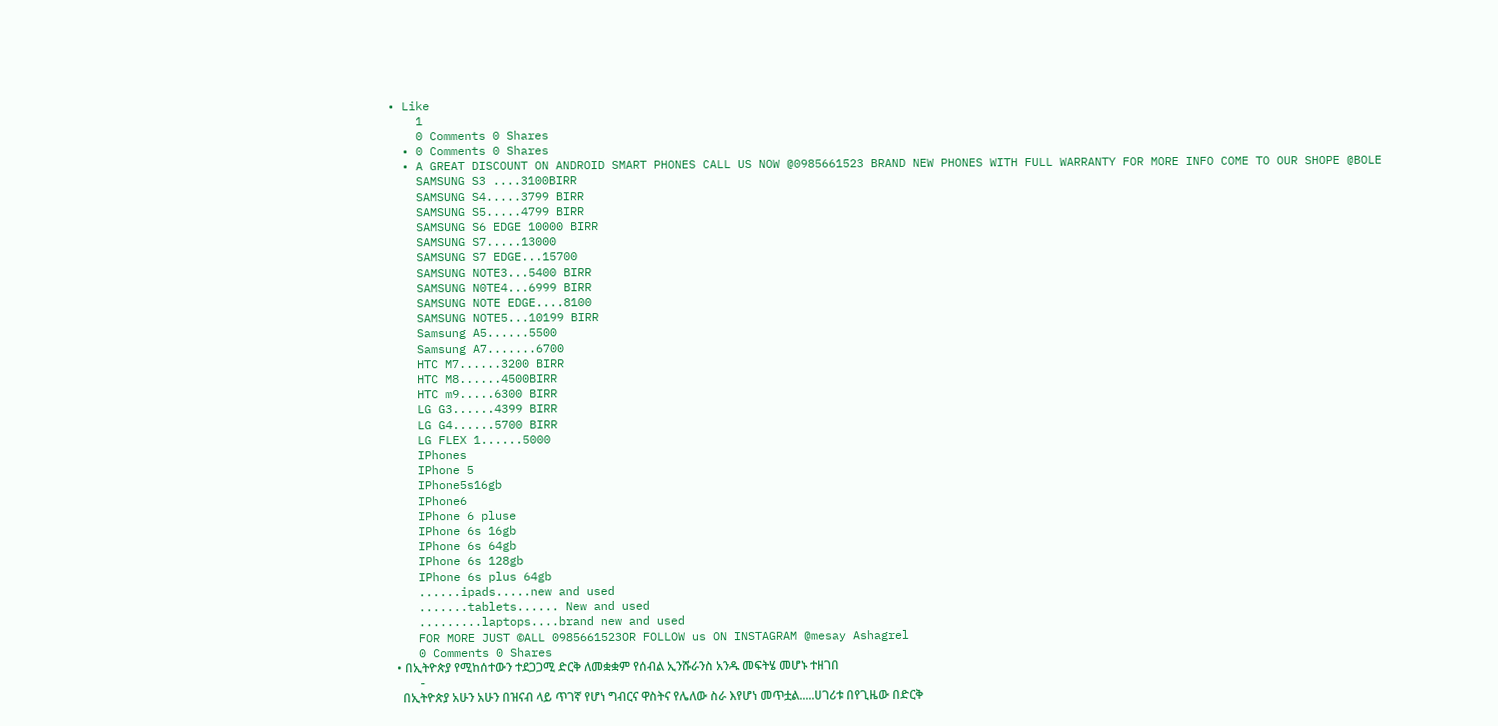• Like
    1
    0 Comments 0 Shares
  • 0 Comments 0 Shares
  • A GREAT DISCOUNT ON ANDROID SMART PHONES CALL US NOW @0985661523 BRAND NEW PHONES WITH FULL WARRANTY FOR MORE INFO COME TO OUR SHOPE @BOLE
    SAMSUNG S3 ....3100BIRR
    SAMSUNG S4.....3799 BIRR
    SAMSUNG S5.....4799 BIRR
    SAMSUNG S6 EDGE 10000 BIRR
    SAMSUNG S7.....13000
    SAMSUNG S7 EDGE...15700
    SAMSUNG NOTE3...5400 BIRR
    SAMSUNG N0TE4...6999 BIRR
    SAMSUNG NOTE EDGE....8100
    SAMSUNG NOTE5...10199 BIRR
    Samsung A5......5500
    Samsung A7.......6700
    HTC M7......3200 BIRR
    HTC M8......4500BIRR
    HTC m9.....6300 BIRR
    LG G3......4399 BIRR
    LG G4......5700 BIRR
    LG FLEX 1......5000
    IPhones
    IPhone 5
    IPhone5s16gb
    IPhone6
    IPhone 6 pluse
    IPhone 6s 16gb
    IPhone 6s 64gb
    IPhone 6s 128gb
    IPhone 6s plus 64gb
    ......ipads.....new and used
    .......tablets...... New and used
    .........laptops....brand new and used
    FOR MORE JUST ©ALL 0985661523OR FOLLOW us ON INSTAGRAM @mesay Ashagrel
    0 Comments 0 Shares
  • በኢትዮጵያ የሚከሰተውን ተደጋጋሚ ድርቅ ለመቋቋም የሰብል ኢንሹራንስ አንዱ መፍትሄ መሆኑ ተዘገበ
    -
    በኢትዮጵያ አሁን አሁን በዝናብ ላይ ጥገኛ የሆነ ግብርና ዋስትና የሌለው ስራ እየሆነ መጥቷል.....ሀገሪቱ በየጊዜው በድርቅ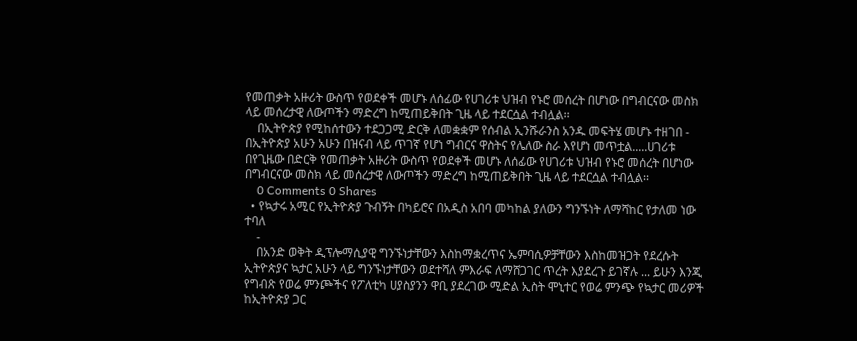የመጠቃት አዙሪት ውስጥ የወደቀች መሆኑ ለሰፊው የሀገሪቱ ህዝብ የኑሮ መሰረት በሆነው በግብርናው መስክ ላይ መሰረታዊ ለውጦችን ማድረግ ከሚጠይቅበት ጊዜ ላይ ተደርሷል ተብሏል፡፡
    በኢትዮጵያ የሚከሰተውን ተደጋጋሚ ድርቅ ለመቋቋም የሰብል ኢንሹራንስ አንዱ መፍትሄ መሆኑ ተዘገበ - በኢትዮጵያ አሁን አሁን በዝናብ ላይ ጥገኛ የሆነ ግብርና ዋስትና የሌለው ስራ እየሆነ መጥቷል.....ሀገሪቱ በየጊዜው በድርቅ የመጠቃት አዙሪት ውስጥ የወደቀች መሆኑ ለሰፊው የሀገሪቱ ህዝብ የኑሮ መሰረት በሆነው በግብርናው መስክ ላይ መሰረታዊ ለውጦችን ማድረግ ከሚጠይቅበት ጊዜ ላይ ተደርሷል ተብሏል፡፡
    0 Comments 0 Shares
  • የኳታሩ አሚር የኢትዮጵያ ጉብኝት በካይሮና በአዲስ አበባ መካከል ያለውን ግንኙነት ለማሻከር የታለመ ነው ተባለ
    -
    በአንድ ወቅት ዲፕሎማሲያዊ ግንኙነታቸውን እስከማቋረጥና ኤምባሲዎቻቸውን እስከመዝጋት የደረሱት ኢትዮጵያና ኳታር አሁን ላይ ግንኙነታቸውን ወደተሻለ ምእራፍ ለማሸጋገር ጥረት እያደረጉ ይገኛሉ ... ይሁን እንጂ የግብጽ የወሬ ምንጮችና የፖለቲካ ሀያስያንን ዋቢ ያደረገው ሚድል ኢስት ሞኒተር የወሬ ምንጭ የኳታር መሪዎች ከኢትዮጵያ ጋር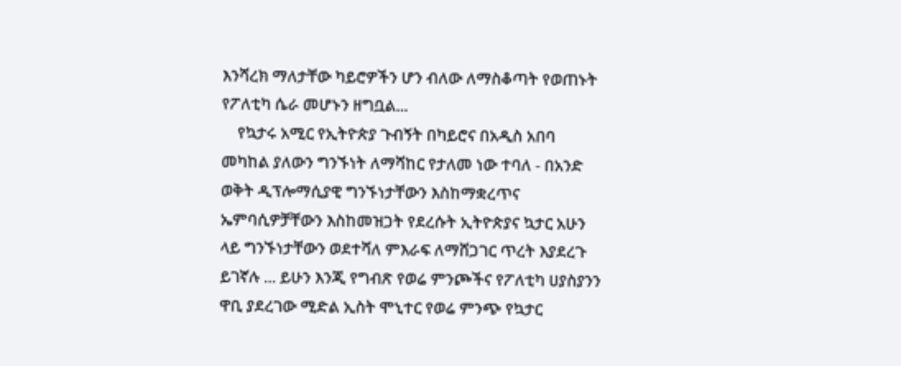እንሻረክ ማለታቸው ካይሮዎችን ሆን ብለው ለማስቆጣት የወጠኑት የፖለቲካ ሴራ መሆኑን ዘግቧል...
    የኳታሩ አሚር የኢትዮጵያ ጉብኝት በካይሮና በአዲስ አበባ መካከል ያለውን ግንኙነት ለማሻከር የታለመ ነው ተባለ - በአንድ ወቅት ዲፕሎማሲያዊ ግንኙነታቸውን እስከማቋረጥና ኤምባሲዎቻቸውን እስከመዝጋት የደረሱት ኢትዮጵያና ኳታር አሁን ላይ ግንኙነታቸውን ወደተሻለ ምእራፍ ለማሸጋገር ጥረት እያደረጉ ይገኛሉ ... ይሁን እንጂ የግብጽ የወሬ ምንጮችና የፖለቲካ ሀያስያንን ዋቢ ያደረገው ሚድል ኢስት ሞኒተር የወሬ ምንጭ የኳታር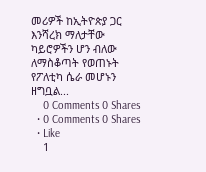መሪዎች ከኢትዮጵያ ጋር እንሻረክ ማለታቸው ካይሮዎችን ሆን ብለው ለማስቆጣት የወጠኑት የፖለቲካ ሴራ መሆኑን ዘግቧል...
    0 Comments 0 Shares
  • 0 Comments 0 Shares
  • Like
    1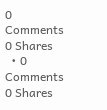0 Comments 0 Shares
  • 0 Comments 0 Shares